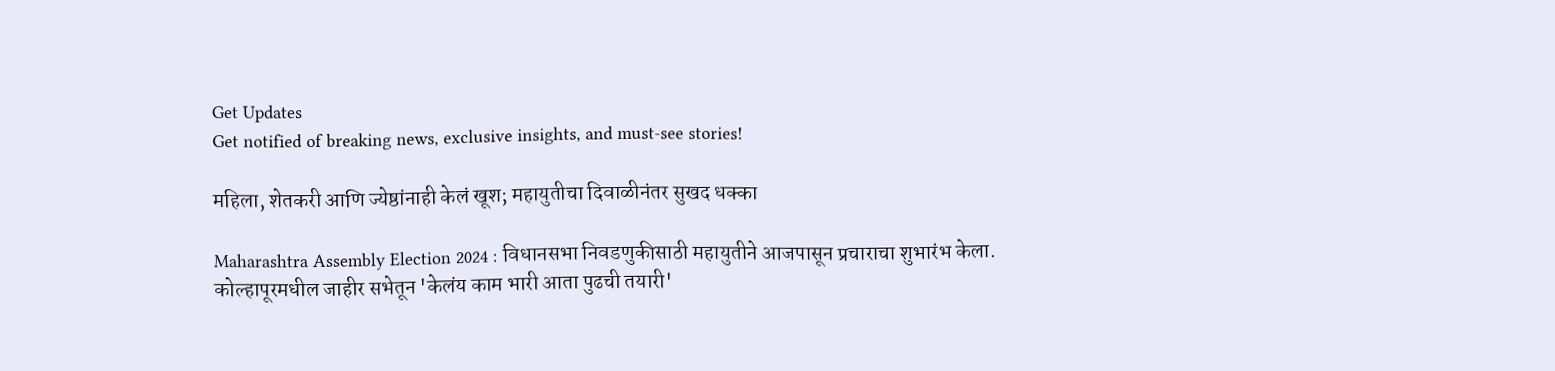Get Updates
Get notified of breaking news, exclusive insights, and must-see stories!

महिला, शेतकरी आणि ज्येष्ठांनाही केलं खूश; महायुतीचा दिवाळीनंतर सुखद धक्का

Maharashtra Assembly Election 2024 : विधानसभा निवडणुकीसाठी महायुतीने आजपासून प्रचाराचा शुभारंभ केला. कोल्हापूरमधील जाहीर सभेतून 'केलंय काम भारी आता पुढची तयारी'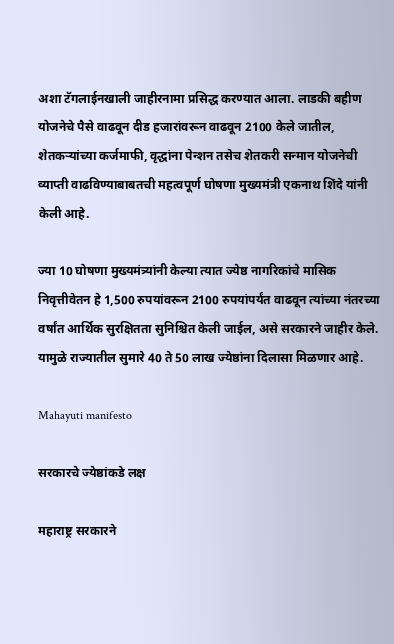अशा टॅगलाईनखाली जाहीरनामा प्रसिद्ध करण्यात आला. लाडकी बहीण योजनेचे पैसे वाढवून दीड हजारांवरून वाढवून 2100 केले जातील, शेतकऱ्यांच्या कर्जमाफी, वृद्धांना पेन्शन तसेच शेतकरी सन्मान योजनेची व्याप्ती वाढविण्याबाबतची महत्वपूर्ण घोषणा मुख्यमंत्री एकनाथ शिंदे यांनी केली आहे.

ज्या 10 घोषणा मुख्यमंत्र्‍यांनी केल्या त्यात ज्येष्ठ नागरिकांचे मासिक निवृत्तीवेतन हे 1,500 रुपयांवरून 2100 रुपयांपर्यंत वाढवून त्यांच्या नंतरच्या वर्षांत आर्थिक सुरक्षितता सुनिश्चित केली जाईल, असे सरकारने जाहीर केले. यामुळे राज्यातील सुमारे 40 ते 50 लाख ज्येष्ठांना दिलासा मिळणार आहे.

Mahayuti manifesto

सरकारचे ज्येष्ठांकडे लक्ष

महाराष्ट्र सरकारने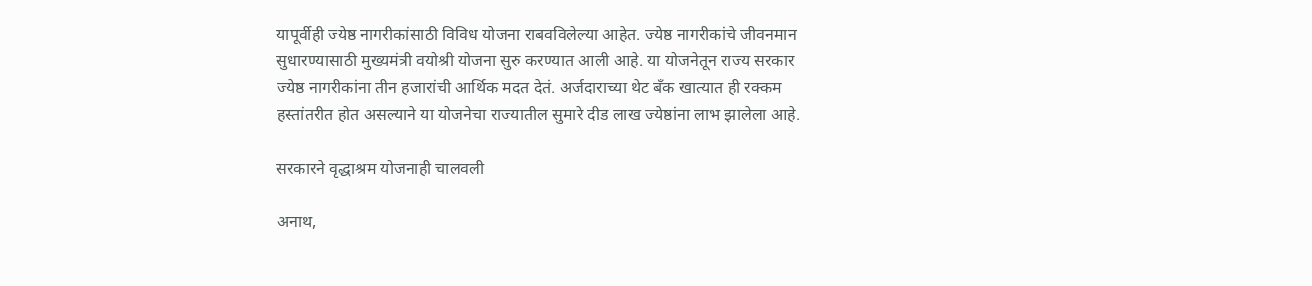यापूर्वीही ज्येष्ठ नागरीकांसाठी विविध योजना राबवविलेल्या आहेत. ज्येष्ठ नागरीकांचे जीवनमान सुधारण्यासाठी मुख्यमंत्री वयोश्री योजना सुरु करण्यात आली आहे. या योजनेतून राज्य सरकार ज्येष्ठ नागरीकांना तीन हजारांची आर्थिक मदत देतं. अर्जदाराच्या थेट बँक खात्यात ही रक्कम हस्तांतरीत होत असल्याने या योजनेचा राज्यातील सुमारे दीड लाख ज्येष्ठांना लाभ झालेला आहे.

सरकारने वृद्धाश्रम योजनाही चालवली

अनाथ,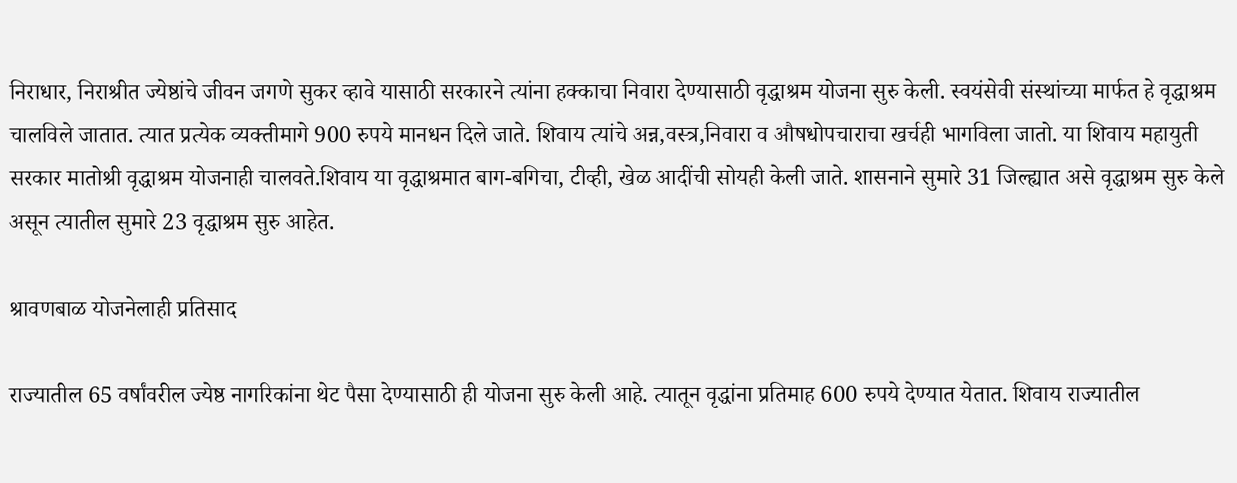निराधार, निराश्रीत ज्येष्ठांचे जीवन जगणे सुकर व्हावे यासाठी सरकारने त्यांना हक्काचा निवारा देण्यासाठी वृद्धाश्रम योजना सुरु केली. स्वयंसेवी संस्थांच्या मार्फत हे वृद्धाश्रम चालविले जातात. त्यात प्रत्येक व्यक्तीमागे 900 रुपये मानधन दिले जाते. शिवाय त्यांचे अन्न,वस्त्र,निवारा व औषधोपचाराचा खर्चही भागविला जातो. या शिवाय महायुती सरकार मातोश्री वृद्धाश्रम योजनाही चालवते.शिवाय या वृद्धाश्रमात बाग-बगिचा, टीव्ही, खेळ आदींची सोयही केली जाते. शासनाने सुमारे 31 जिल्ह्यात असे वृद्धाश्रम सुरु केले असून त्यातील सुमारे 23 वृद्धाश्रम सुरु आहेत.

श्रावणबाळ योजनेलाही प्रतिसाद

राज्यातील 65 वर्षांवरील ज्येष्ठ नागरिकांना थेट पैसा देण्यासाठी ही योजना सुरु केली आहे. त्यातून वृद्धांना प्रतिमाह 600 रुपये देण्यात येतात. शिवाय राज्यातील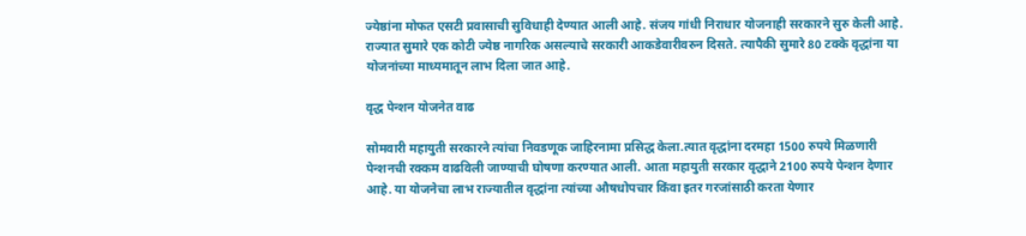ज्येष्ठांना मोफत एसटी प्रवासाची सुविधाही देण्यात आली आहे. संजय गांधी निराधार योजनाही सरकारने सुरु केली आहे. राज्यात सुमारे एक कोटी ज्येष्ठ नागरिक असल्याचे सरकारी आकडेवारीवरुन दिसते. त्यापैकी सुमारे 80 टक्के वृद्धांना या योजनांच्या माध्यमातून लाभ दिला जात आहे.

वृद्ध पेन्शन योजनेत वाढ

सोमवारी महायुती सरकारने त्यांचा निवडणूक जाहिरनामा प्रसिद्ध केला.त्यात वृद्धांना दरमहा 1500 रुपये मिळणारी पेन्शनची रक्कम वाढविली जाण्याची घोषणा करण्यात आली. आता महायुती सरकार वृद्धाने 2100 रुपये पेन्शन देणार आहे. या योजनेचा लाभ राज्यातील वृद्धांना त्यांच्या औषधोपचार किंवा इतर गरजांसाठी करता येणार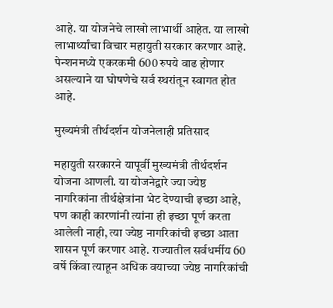आहे. या योजनेचे लाखो लाभार्थी आहेत. या लाखो लाभार्थ्यांचा विचार महायुती सरकार करणार आहे. पेन्शनमध्ये एकरकमी 600 रुपये वाढ होणार असल्याने या घोषणेचे सर्व स्थरांतून स्वागत होत आहे.

मुख्यमंत्री तीर्थदर्शन योजनेलाही प्रतिसाद

महायुती सरकारने यापूर्वी मुख्यमंत्री तीर्थदर्शन योजना आणली. या योजनेद्वारे ज्या ज्येष्ठ नागरिकांना तीर्थक्षेत्रांना भेट देण्याची इच्छा आहे, पण काही कारणांनी त्यांना ही इच्छा पूर्ण करता आलेली नाही, त्या ज्येष्ठ नागरिकांची इच्छा आता शासन पूर्ण करणार आहे. राज्यातील सर्वधर्मीय 60 वर्षे किंवा त्याहून अधिक वयाच्या ज्येष्ठ नागरिकांची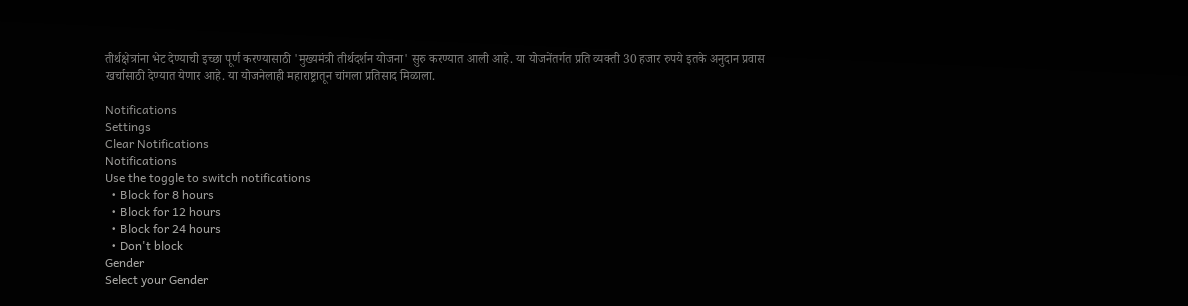तीर्थक्षेत्रांना भेट देण्याची इच्छा पूर्ण करण्यासाठी 'मुख्यमंत्री तीर्थदर्शन योजना' सुरु करण्यात आली आहे. या योजनेंतर्गत प्रति व्यक्ती 30 हजार रुपये इतके अनुदान प्रवास खर्चासाठी देण्यात येणार आहे. या योजनेलाही महाराष्ट्रातून चांगला प्रतिसाद मिळाला.

Notifications
Settings
Clear Notifications
Notifications
Use the toggle to switch notifications
  • Block for 8 hours
  • Block for 12 hours
  • Block for 24 hours
  • Don't block
Gender
Select your Gender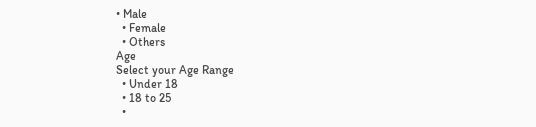• Male
  • Female
  • Others
Age
Select your Age Range
  • Under 18
  • 18 to 25
  •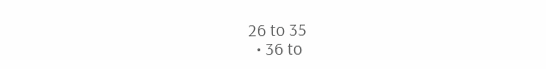26 to 35
  • 36 to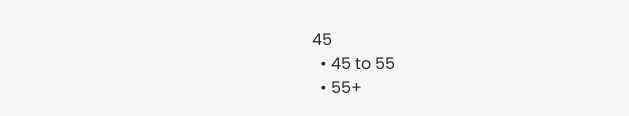45
  • 45 to 55
  • 55+